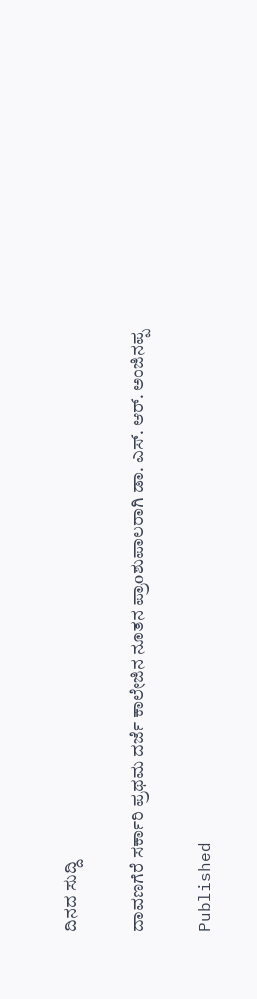ದಿನದ ಸುದ್ದಿ

ದಾವಣಗೆರೆ ಸರ್ಕಾರಿ ಪ್ರಥಮ ದರ್ಜೆ ಕಾಲೇಜಿನ ನೂತನ ಪ್ರಾoಶುಪಾಲರಾಗಿ ಡಾ. ಎಸ್. ಆರ್. ಅಂಜಿನಪ್ಪ

Published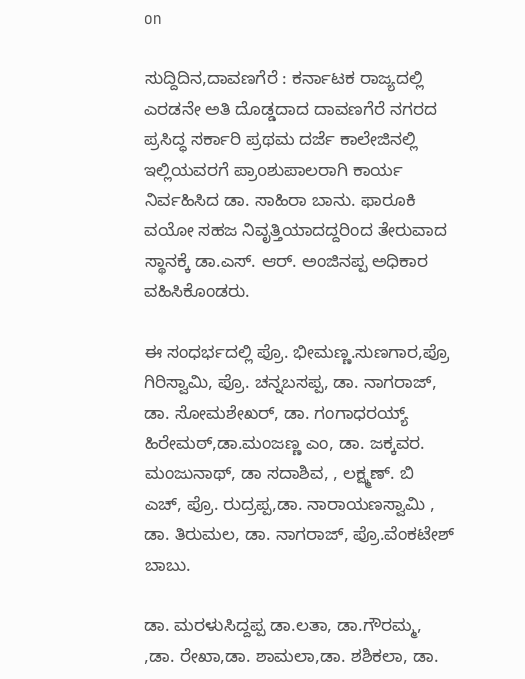on

ಸುದ್ದಿದಿನ,ದಾವಣಗೆರೆ : ಕರ್ನಾಟಕ ರಾಜ್ಯದಲ್ಲಿ ಎರಡನೇ ಅತಿ ದೊಡ್ಡದಾದ ದಾವಣಗೆರೆ ನಗರದ ಪ್ರಸಿದ್ಧ ಸರ್ಕಾರಿ ಪ್ರಥಮ ದರ್ಜೆ ಕಾಲೇಜಿನಲ್ಲಿ ಇಲ್ಲಿಯವರಗೆ ಪ್ರಾoಶುಪಾಲರಾಗಿ ಕಾರ್ಯ ನಿರ್ವಹಿಸಿದ ಡಾ. ಸಾಹಿರಾ ಬಾನು. ಫಾರೂಕಿ ವಯೋ ಸಹಜ ನಿವೃತ್ತಿಯಾದದ್ದರಿಂದ ತೇರುವಾದ ಸ್ಥಾನಕ್ಕೆ ಡಾ.ಎಸ್. ಆರ್. ಅಂಜಿನಪ್ಪ ಅಧಿಕಾರ ವಹಿಸಿಕೊಂಡರು.

ಈ ಸಂಧರ್ಭದಲ್ಲಿ ಪ್ರೊ. ಭೀಮಣ್ಣ.ಸುಣಗಾರ,ಪ್ರೊ ಗಿರಿಸ್ವಾಮಿ, ಪ್ರೊ. ಚನ್ನಬಸಪ್ಪ, ಡಾ. ನಾಗರಾಜ್, ಡಾ. ಸೋಮಶೇಖರ್, ಡಾ. ಗಂಗಾಧರಯ್ಯ್ ಹಿರೇಮಠ್,ಡಾ.ಮಂಜಣ್ಣ ಎಂ, ಡಾ. ಜಕ್ಕವರ. ಮಂಜುನಾಥ್, ಡಾ ಸದಾಶಿವ, , ಲಕ್ಷ್ಮಣ್. ಬಿ ಎಚ್, ಪ್ರೊ. ರುದ್ರಪ್ಪ,ಡಾ. ನಾರಾಯಣಸ್ವಾಮಿ , ಡಾ. ತಿರುಮಲ, ಡಾ. ನಾಗರಾಜ್, ಪ್ರೊ.ವೆಂಕಟೇಶ್ ಬಾಬು.

ಡಾ. ಮರಳುಸಿದ್ದಪ್ಪ ಡಾ.ಲತಾ, ಡಾ.ಗೌರಮ್ಮ, ,ಡಾ. ರೇಖಾ,ಡಾ. ಶಾಮಲಾ,ಡಾ. ಶಶಿಕಲಾ, ಡಾ.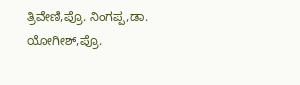ತ್ರಿವೇಣಿ,ಪ್ರೊ. ನಿಂಗಪ್ಪ,ಡಾ. ಯೋಗೀಶ್,ಪ್ರೊ.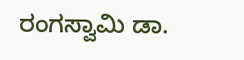ರಂಗಸ್ವಾಮಿ ಡಾ.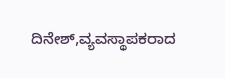ದಿನೇಶ್,ವ್ಯವಸ್ಥಾಪಕರಾದ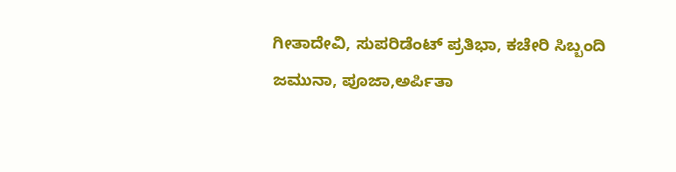ಗೀತಾದೇವಿ, ಸುಪರಿಡೆಂಟ್ ಪ್ರತಿಭಾ, ಕಚೇರಿ ಸಿಬ್ಬಂದಿ ಜಮುನಾ, ಪೂಜಾ,ಅರ್ಪಿತಾ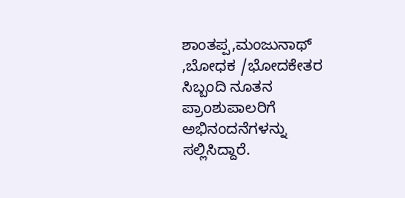ಶಾಂತಪ್ಪ,ಮಂಜುನಾಥ್ ,ಬೋಧಕ /ಭೋದಕೇತರ ಸಿಬ್ಬಂದಿ ನೂತನ ಪ್ರಾoಶುಪಾಲರಿಗೆ ಅಭಿನಂದನೆಗಳನ್ನು ಸಲ್ಲಿಸಿದ್ದಾರೆ.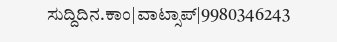ಸುದ್ದಿದಿನ.ಕಾಂ|ವಾಟ್ಸಾಪ್|9980346243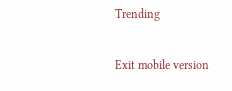Trending

Exit mobile version